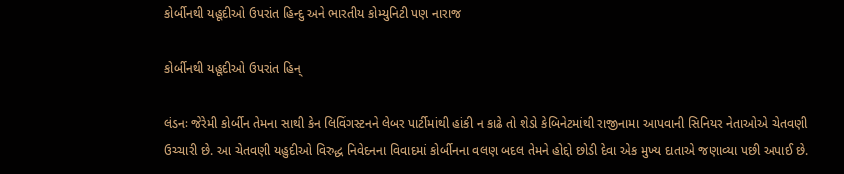કોર્બીનથી યહૂદીઓ ઉપરાંત હિન્દુ અને ભારતીય કોમ્યુનિટી પણ નારાજ

કોર્બીનથી યહૂદીઓ ઉપરાંત હિન્

લંડનઃ જેરેમી કોર્બીન તેમના સાથી કેન લિવિંગસ્ટનને લેબર પાર્ટીમાંથી હાંકી ન કાઢે તો શેડો કેબિનેટમાંથી રાજીનામા આપવાની સિનિયર નેતાઓએ ચેતવણી ઉચ્ચારી છે. આ ચેતવણી યહુદીઓ વિરુદ્ધ નિવેદનના વિવાદમાં કોર્બીનના વલણ બદલ તેમને હોદ્દો છોડી દેવા એક મુખ્ય દાતાએ જણાવ્યા પછી અપાઈ છે.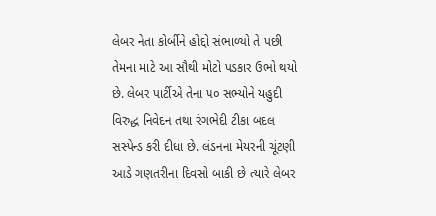લેબર નેતા કોર્બીને હોદ્દો સંભાળ્યો તે પછી તેમના માટે આ સૌથી મોટો પડકાર ઉભો થયો છે. લેબર પાર્ટીએ તેના ૫૦ સભ્યોને યહુદી વિરુદ્ધ નિવેદન તથા રંગભેદી ટીકા બદલ સસ્પેન્ડ કરી દીધા છે. લંડનના મેયરની ચૂંટણી આડે ગણતરીના દિવસો બાકી છે ત્યારે લેબર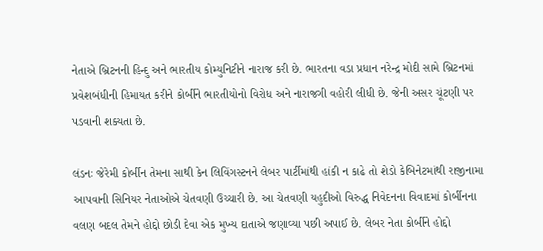નેતાએ બ્રિટનની હિન્દુ અને ભારતીય કોમ્યુનિટીને નારાજ કરી છે. ભારતના વડા પ્રધાન નરેન્દ્ર મોદી સામે બ્રિટનમાં પ્રવેશબંધીની હિમાયત કરીને કોર્બીને ભારતીયોનો વિરોધ અને નારાજગી વહોરી લીધી છે. જેની અસર ચૂંટણી પર પડવાની શક્યતા છે.

લંડનઃ જેરેમી કોર્બીન તેમના સાથી કેન લિવિંગસ્ટનને લેબર પાર્ટીમાંથી હાંકી ન કાઢે તો શેડો કેબિનેટમાંથી રાજીનામા આપવાની સિનિયર નેતાઓએ ચેતવણી ઉચ્ચારી છે. આ ચેતવણી યહુદીઓ વિરુદ્ધ નિવેદનના વિવાદમાં કોર્બીનના વલણ બદલ તેમને હોદ્દો છોડી દેવા એક મુખ્ય દાતાએ જણાવ્યા પછી અપાઈ છે. લેબર નેતા કોર્બીને હોદ્દો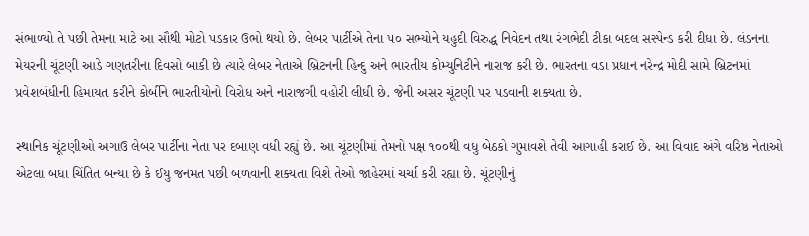સંભાળ્યો તે પછી તેમના માટે આ સૌથી મોટો પડકાર ઉભો થયો છે. લેબર પાર્ટીએ તેના ૫૦ સભ્યોને યહુદી વિરુદ્ધ નિવેદન તથા રંગભેદી ટીકા બદલ સસ્પેન્ડ કરી દીધા છે. લંડનના મેયરની ચૂંટણી આડે ગણતરીના દિવસો બાકી છે ત્યારે લેબર નેતાએ બ્રિટનની હિન્દુ અને ભારતીય કોમ્યુનિટીને નારાજ કરી છે. ભારતના વડા પ્રધાન નરેન્દ્ર મોદી સામે બ્રિટનમાં પ્રવેશબંધીની હિમાયત કરીને કોર્બીને ભારતીયોનો વિરોધ અને નારાજગી વહોરી લીધી છે. જેની અસર ચૂંટણી પર પડવાની શક્યતા છે.

સ્થાનિક ચૂંટણીઓ અગાઉ લેબર પાર્ટીના નેતા પર દબાણ વધી રહ્યું છે. આ ચૂંટણીમાં તેમનો પક્ષ ૧૦૦થી વધુ બેઠકો ગુમાવશે તેવી આગાહી કરાઈ છે. આ વિવાદ અંગે વરિષ્ઠ નેતાઓ એટલા બધા ચિંતિત બન્યા છે કે ઈયુ જનમત પછી બળવાની શક્યતા વિશે તેઓ જાહેરમાં ચર્ચા કરી રહ્યા છે. ચૂંટણીનું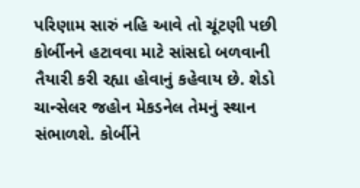પરિણામ સારું નહિ આવે તો ચૂંટણી પછી કોર્બીનને હટાવવા માટે સાંસદો બળવાની તૈયારી કરી રહ્યા હોવાનું કહેવાય છે. શેડો ચાન્સેલર જહોન મેકડનેલ તેમનું સ્થાન સંભાળશે. કોર્બીને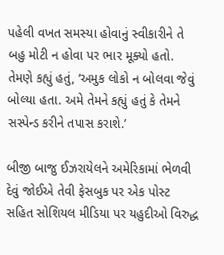પહેલી વખત સમસ્યા હોવાનું સ્વીકારીને તે બહુ મોટી ન હોવા પર ભાર મૂક્યો હતો. તેમણે કહ્યું હતું, ‘અમુક લોકો ન બોલવા જેવું બોલ્યા હતા. અમે તેમને કહ્યું હતું કે તેમને સસ્પેન્ડ કરીને તપાસ કરાશે.’

બીજી બાજુ ઈઝરાયેલને અમેરિકામાં ભેળવી દેવું જોઈએ તેવી ફેસબુક પર એક પોસ્ટ સહિત સોશિયલ મીડિયા પર યહુદીઓ વિરુદ્ધ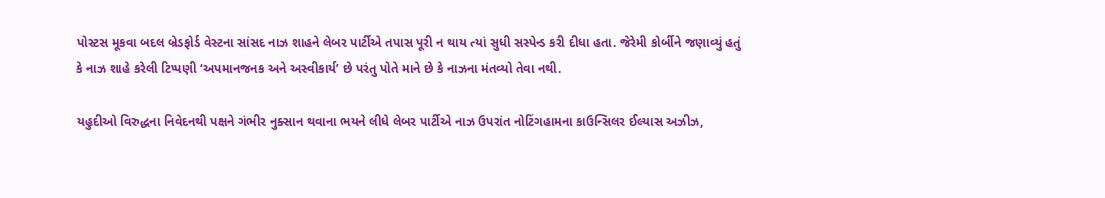પોસ્ટસ મૂકવા બદલ બ્રેડફોર્ડ વેસ્ટના સાંસદ નાઝ શાહને લેબર પાર્ટીએ તપાસ પૂરી ન થાય ત્યાં સુધી સસ્પેન્ડ કરી દીધા હતા. જેરેમી કોર્બીને જણાવ્યું હતું કે નાઝ શાહે કરેલી ટિપ્પણી ‘અપમાનજનક અને અસ્વીકાર્ય’ છે પરંતુ પોતે માને છે કે નાઝના મંતવ્યો તેવા નથી.

યહુદીઓ વિરુદ્ધના નિવેદનથી પક્ષને ગંભીર નુક્સાન થવાના ભયને લીધે લેબર પાર્ટીએ નાઝ ઉપરાંત નોટિંગહામના કાઉન્સિલર ઈલ્યાસ અઝીઝ,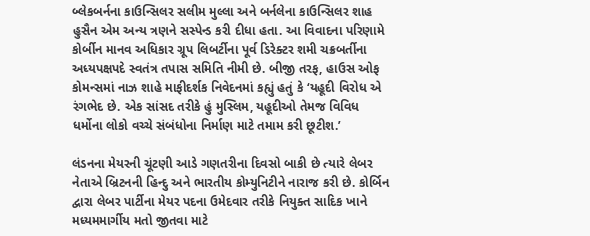બ્લેકબર્નના કાઉન્સિલર સલીમ મુલ્લા અને બર્નલેના કાઉન્સિલર શાહ હુસૈન એમ અન્ય ત્રણને સસ્પેન્ડ કરી દીધા હતા. આ વિવાદના પરિણામે કોર્બીન માનવ અધિકાર ગ્રૂપ લિબર્ટીના પૂર્વ ડિરેક્ટર શમી ચક્રબર્તીના અધ્યપક્ષપદે સ્વતંત્ર તપાસ સમિતિ નીમી છે. બીજી તરફ, હાઉસ ઓફ કોમન્સમાં નાઝ શાહે માફીદર્શક નિવેદનમાં કહ્યું હતું કે ‘યહૂદી વિરોધ એ રંગભેદ છે. એક સાંસદ તરીકે હું મુસ્લિમ, યહૂદીઓ તેમજ વિવિધ ધર્મોના લોકો વચ્ચે સંબંધોના નિર્માણ માટે તમામ કરી છૂટીશ.’

લંડનના મેયરની ચૂંટણી આડે ગણતરીના દિવસો બાકી છે ત્યારે લેબર નેતાએ બ્રિટનની હિન્દુ અને ભારતીય કોમ્યુનિટીને નારાજ કરી છે. કોર્બિન દ્વારા લેબર પાર્ટીના મેયર પદના ઉમેદવાર તરીકે નિયુક્ત સાદિક ખાને મધ્યમમાર્ગીય મતો જીતવા માટે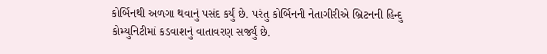કોર્બિનથી અળગા થવાનું પસંદ કર્યું છે. પરંતુ કોર્બિનની નેતાગીરીએ બ્રિટનની હિન્દુ કોમ્યુનિટીમાં કડવાશનું વાતાવરણ સર્જ્યું છે.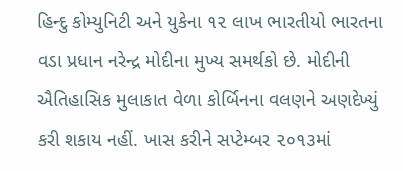હિન્દુ કોમ્યુનિટી અને યુકેના ૧૨ લાખ ભારતીયો ભારતના વડા પ્રધાન નરેન્દ્ર મોદીના મુખ્ય સમર્થકો છે. મોદીની ઐતિહાસિક મુલાકાત વેળા કોર્બિનના વલણને અણદેખ્યું કરી શકાય નહીં. ખાસ કરીને સપ્ટેમ્બર ૨૦૧૩માં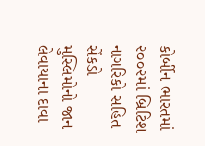કોર્બીન ભારતમાં ૨૦૦૨માં બ્રિટિશ નાગરિકો સહિત સેંકડો મુસ્લિમોનો જાન લેવાયાના દાવા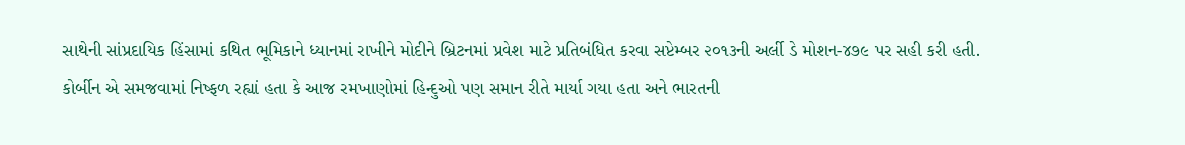સાથેની સાંપ્રદાયિક હિંસામાં કથિત ભૂમિકાને ધ્યાનમાં રાખીને મોદીને બ્રિટનમાં પ્રવેશ માટે પ્રતિબંધિત કરવા સપ્ટેમ્બર ૨૦૧૩ની અર્લી ડે મોશન-૪૭૯ પર સહી કરી હતી. કોર્બીન એ સમજવામાં નિષ્ફળ રહ્યાં હતા કે આજ રમખાણોમાં હિન્દુઓ પણ સમાન રીતે માર્યા ગયા હતા અને ભારતની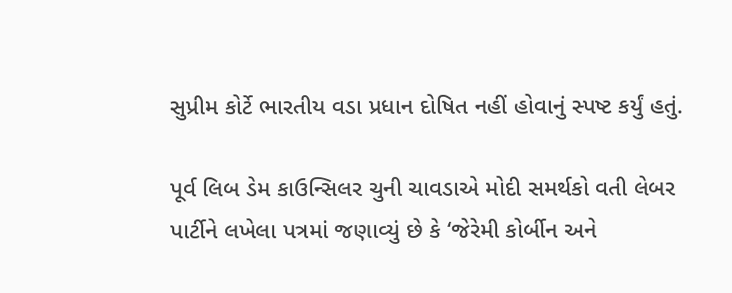સુપ્રીમ કોર્ટે ભારતીય વડા પ્રધાન દોષિત નહીં હોવાનું સ્પષ્ટ કર્યું હતું.

પૂર્વ લિબ ડેમ કાઉન્સિલર ચુની ચાવડાએ મોદી સમર્થકો વતી લેબર પાર્ટીને લખેલા પત્રમાં જણાવ્યું છે કે ‘જેરેમી કોર્બીન અને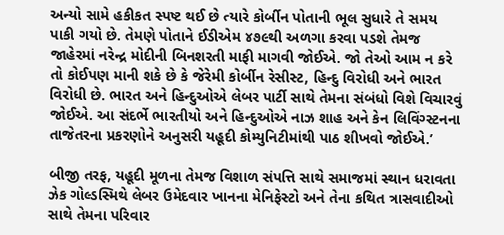અન્યો સામે હકીકત સ્પષ્ટ થઈ છે ત્યારે કોર્બીન પોતાની ભૂલ સુધારે તે સમય પાકી ગયો છે. તેમણે પોતાને ઈડીએમ ૪૭૯થી અળગા કરવા પડશે તેમજ જાહેરમાં નરેન્દ્ર મોદીની બિનશરતી માફી માગવી જોઈએ. જો તેઓ આમ ન કરે તો કોઈપણ માની શકે છે કે જેરેમી કોર્બીન રેસીસ્ટ, હિન્દુ વિરોધી અને ભારત વિરોધી છે. ભારત અને હિન્દુઓએ લેબર પાર્ટી સાથે તેમના સંબંધો વિશે વિચારવું જોઈએ. આ સંદર્ભે ભારતીયો અને હિન્દુઓએ નાઝ શાહ અને કેન લિવિંગ્સ્ટનના તાજેતરના પ્રકરણોને અનુસરી યહૂદી કોમ્યુનિટીમાંથી પાઠ શીખવો જોઈએ.’

બીજી તરફ, યહૂદી મૂળના તેમજ વિશાળ સંપત્તિ સાથે સમાજમાં સ્થાન ધરાવતા ઝેક ગોલ્ડસ્મિથે લેબર ઉમેદવાર ખાનના મેનિફેસ્ટો અને તેના કથિત ત્રાસવાદીઓ સાથે તેમના પરિવાર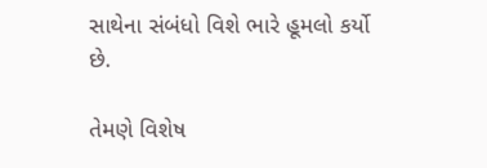સાથેના સંબંધો વિશે ભારે હૂમલો કર્યો છે.

તેમણે વિશેષ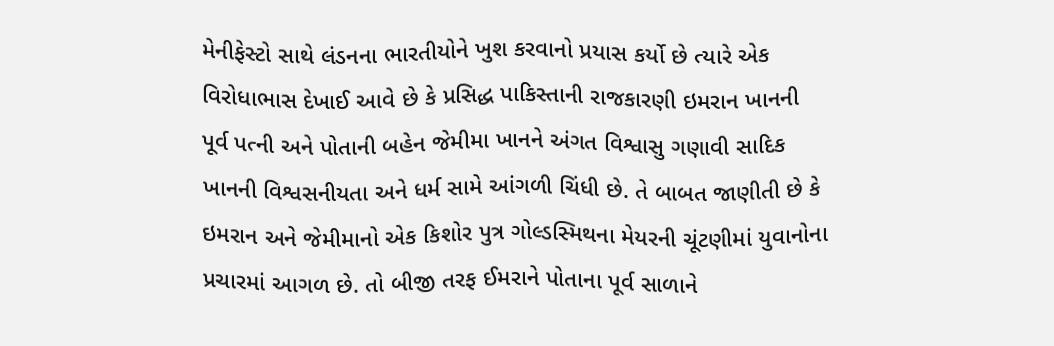મેનીફેસ્ટો સાથે લંડનના ભારતીયોને ખુશ કરવાનો પ્રયાસ કર્યો છે ત્યારે એક વિરોધાભાસ દેખાઈ આવે છે કે પ્રસિદ્ધ પાકિસ્તાની રાજકારણી ઇમરાન ખાનની પૂર્વ પત્ની અને પોતાની બહેન જેમીમા ખાનને અંગત વિશ્વાસુ ગણાવી સાદિક ખાનની વિશ્વસનીયતા અને ધર્મ સામે આંગળી ચિંધી છે. તે બાબત જાણીતી છે કે ઇમરાન અને જેમીમાનો એક કિશોર પુત્ર ગોલ્ડસ્મિથના મેયરની ચૂંટણીમાં યુવાનોના પ્રચારમાં આગળ છે. તો બીજી તરફ ઈમરાને પોતાના પૂર્વ સાળાને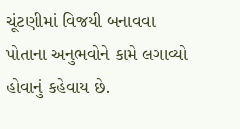ચૂંટણીમાં વિજયી બનાવવા પોતાના અનુભવોને કામે લગાવ્યો હોવાનું કહેવાય છે.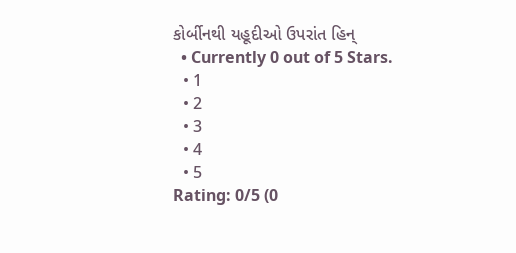કોર્બીનથી યહૂદીઓ ઉપરાંત હિન્
  • Currently 0 out of 5 Stars.
  • 1
  • 2
  • 3
  • 4
  • 5
Rating: 0/5 (0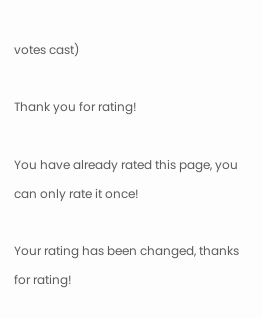votes cast)

Thank you for rating!

You have already rated this page, you can only rate it once!

Your rating has been changed, thanks for rating!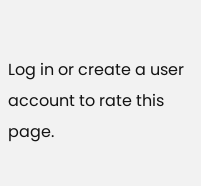Log in or create a user account to rate this page.